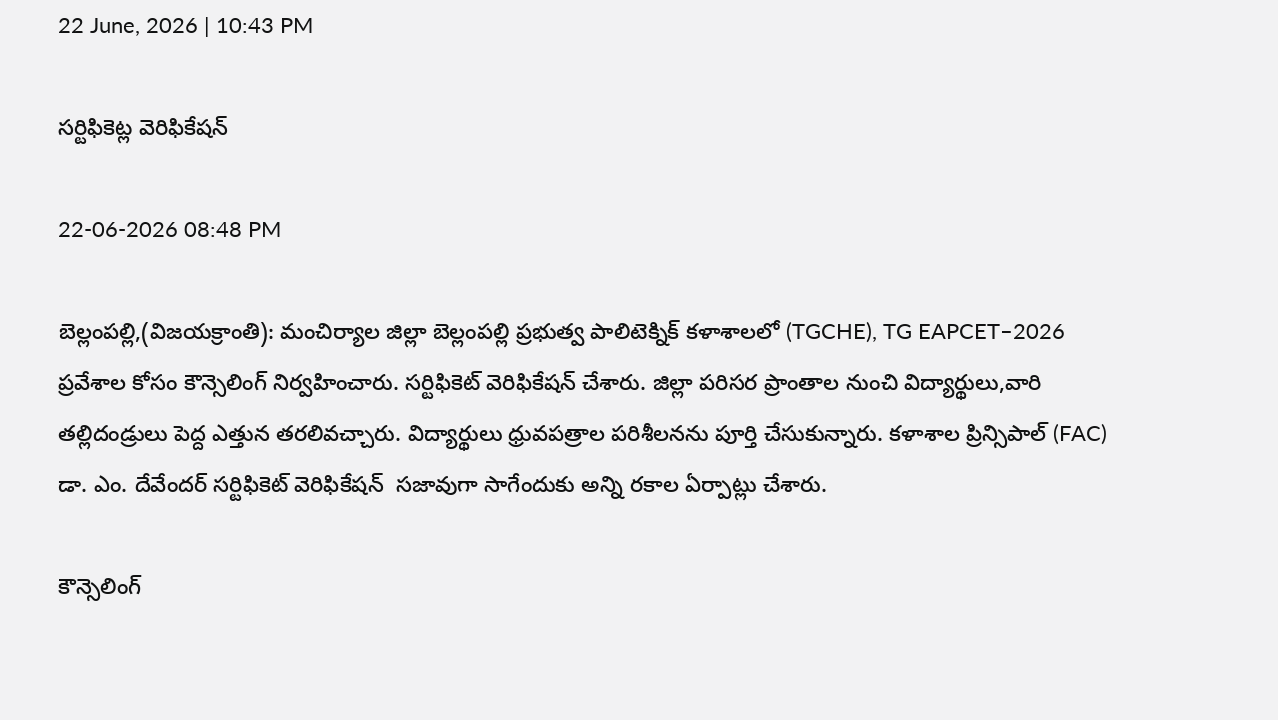22 June, 2026 | 10:43 PM

సర్టిఫికెట్ల వెరిఫికేషన్

22-06-2026 08:48 PM

బెల్లంపల్లి,(విజయక్రాంతి): మంచిర్యాల జిల్లా బెల్లంపల్లి ప్రభుత్వ పాలిటెక్నిక్ కళాశాలలో (TGCHE), TG EAPCET–2026 ప్రవేశాల కోసం కౌన్సెలింగ్ నిర్వహించారు. సర్టిఫికెట్ వెరిఫికేషన్ చేశారు. జిల్లా పరిసర ప్రాంతాల నుంచి విద్యార్థులు,వారి తల్లిదండ్రులు పెద్ద ఎత్తున తరలివచ్చారు. విద్యార్థులు ధ్రువపత్రాల పరిశీలనను పూర్తి చేసుకున్నారు. కళాశాల ప్రిన్సిపాల్ (FAC) డా. ఎం. దేవేందర్ సర్టిఫికెట్ వెరిఫికేషన్  సజావుగా సాగేందుకు అన్ని రకాల ఏర్పాట్లు చేశారు.

కౌన్సెలింగ్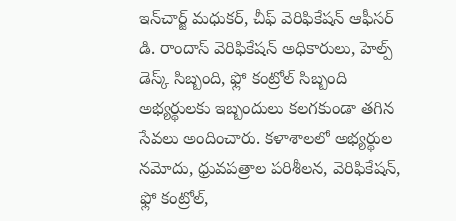ఇన్‌చార్జ్ మధుకర్, చీఫ్ వెరిఫికేషన్ ఆఫీసర్  డి. రాందాస్ వెరిఫికేషన్ అధికారులు, హెల్ప్ డెస్క్ సిబ్బంది, ఫ్లో కంట్రోల్ సిబ్బంది అభ్యర్థులకు ఇబ్బందులు కలగకుండా తగిన సేవలు అందించారు. కళాశాలలో అభ్యర్థుల నమోదు, ధ్రువపత్రాల పరిశీలన, వెరిఫికేషన్, ఫ్లో కంట్రోల్,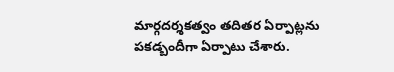మార్గదర్శకత్వం తదితర ఏర్పాట్లను పకడ్బందీగా ఏర్పాటు చేశారు.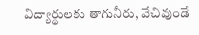విద్యార్థులకు తాగునీరు, వేచివుండే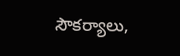సౌకర్యాలు,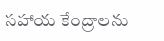సహాయ కేంద్రాలను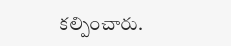కల్పించారు.